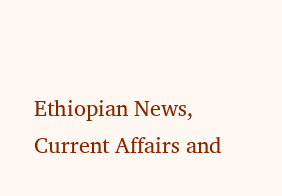Ethiopian News, Current Affairs and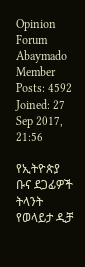Opinion Forum
Abaymado
Member
Posts: 4592
Joined: 27 Sep 2017, 21:56

የኢትዮጵያ ቡና ደጋፊዎች ትላንት የወላይታ ዲቻ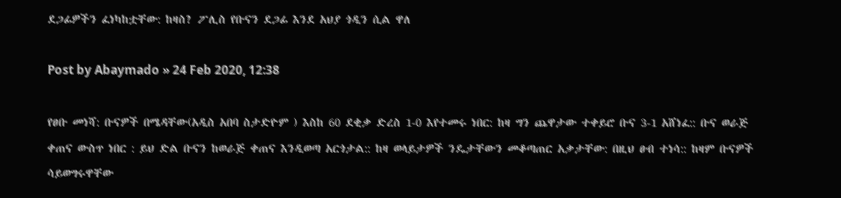ደጋፊዎችን ፈነካከቷቸው: ከዛስ? ፖሊስ የቡናን ደጋፊ እንደ አህያ ጎዲን ሲል ዋለ

Post by Abaymado » 24 Feb 2020, 12:38

የፀቡ መነሻ: ቡናዎች በሜዳቸው(አዲስ አበባ ስታድዮም ) እስከ 60 ደቂቃ ድረስ 1-0 እየተመሩ ነበር: ከዛ ግን ጨዋታው ተቀይሮ ቡና 3-1 አሸነፈ:: ቡና ወራጅ ቀጠና ውስጥ ነበር : ይህ ድል ቡናን ከወራጅ ቀጠና እንዲወጣ አርጎታል:: ከዛ ወላይታዎች ንዴታቸውን መቆጣጠር አቃታቸው: በዚህ ፀብ ተነሳ:: ከዛም ቡናዎች ሳይወግሩዋቸው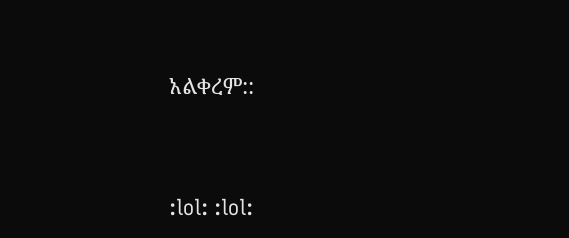አልቀረም::




:lol: :lol: